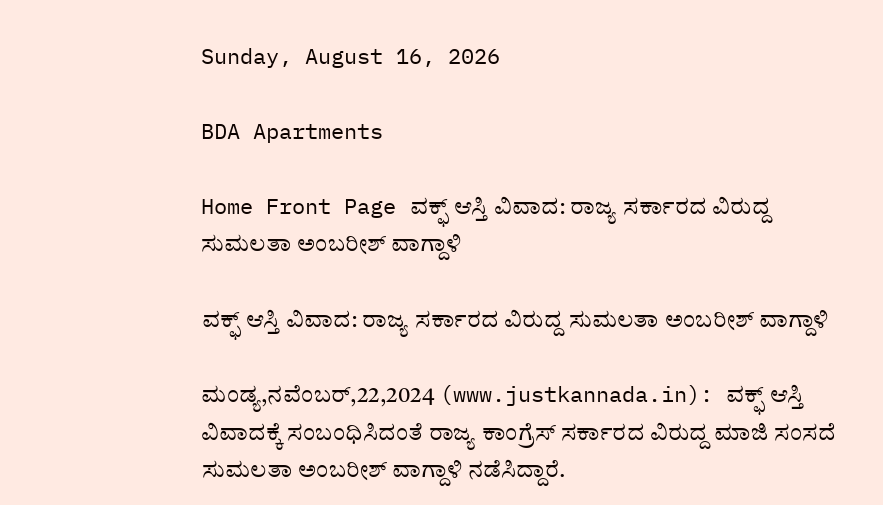Sunday, August 16, 2026

BDA Apartments

Home Front Page ವಕ್ಫ್ ಆಸ್ತಿ ವಿವಾದ: ರಾಜ್ಯ ಸರ್ಕಾರದ ವಿರುದ್ದ ಸುಮಲತಾ ಅಂಬರೀಶ್ ವಾಗ್ದಾಳಿ

ವಕ್ಫ್ ಆಸ್ತಿ ವಿವಾದ: ರಾಜ್ಯ ಸರ್ಕಾರದ ವಿರುದ್ದ ಸುಮಲತಾ ಅಂಬರೀಶ್ ವಾಗ್ದಾಳಿ

ಮಂಡ್ಯ,ನವೆಂಬರ್,22,2024 (www.justkannada.in): ವಕ್ಫ್ ಆಸ್ತಿ ವಿವಾದಕ್ಕೆ ಸಂಬಂಧಿಸಿದಂತೆ ರಾಜ್ಯ ಕಾಂಗ್ರೆಸ್ ಸರ್ಕಾರದ ವಿರುದ್ದ ಮಾಜಿ ಸಂಸದೆ ಸುಮಲತಾ ಅಂಬರೀಶ್ ವಾಗ್ದಾಳಿ ನಡೆಸಿದ್ದಾರೆ.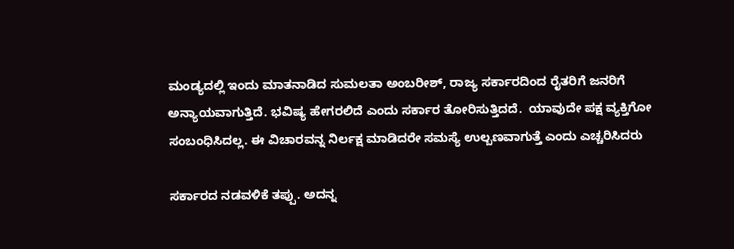ಮಂಡ್ಯದಲ್ಲಿ ಇಂದು ಮಾತನಾಡಿದ ಸುಮಲತಾ ಅಂಬರೀಶ್, ರಾಜ್ಯ ಸರ್ಕಾರದಿಂದ ರೈತರಿಗೆ ಜನರಿಗೆ ಅನ್ಯಾಯವಾಗುತ್ತಿದೆ. ಭವಿಷ್ಯ ಹೇಗರಲಿದೆ ಎಂದು ಸರ್ಕಾರ ತೋರಿಸುತ್ತಿದದೆ.  ಯಾವುದೇ ಪಕ್ಷ ವ್ಯಕ್ತಿಗೋ ಸಂಬಂಧಿಸಿದಲ್ಲ. ಈ ವಿಚಾರವನ್ನ ನಿರ್ಲಕ್ಷ ಮಾಡಿದರೇ ಸಮಸ್ಯೆ ಉಲ್ಬಣವಾಗುತ್ತೆ ಎಂದು ಎಚ್ಚರಿಸಿದರು

ಸರ್ಕಾರದ ನಡವಳಿಕೆ ತಪ್ಪು. ಅದನ್ನ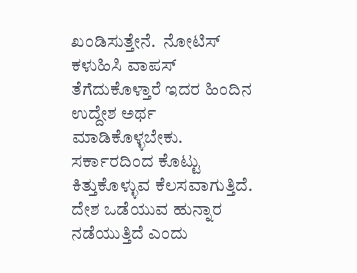ಖಂಡಿಸುತ್ತೇನೆ.  ನೋಟಿಸ್  ಕಳುಹಿಸಿ ವಾಪಸ್ ತೆಗೆದುಕೊಳ್ತಾರೆ ಇದರ ಹಿಂದಿನ  ಉದ್ದೇಶ ಅರ್ಥ ಮಾಡಿಕೊಳ್ಳಬೇಕು. ಸರ್ಕಾರದಿಂದ ಕೊಟ್ಟು ಕಿತ್ತುಕೊಳ್ಳುವ ಕೆಲಸವಾಗುತ್ತಿದೆ. ದೇಶ ಒಡೆಯುವ ಹುನ್ನಾರ ನಡೆಯುತ್ತಿದೆ ಎಂದು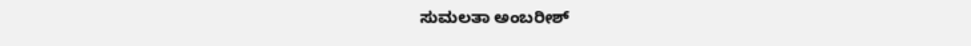ಸುಮಲತಾ ಅಂಬರೀಶ್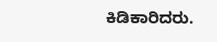ಕಿಡಿಕಾರಿದರು.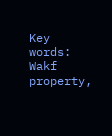Key words: Wakf property,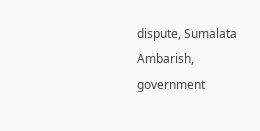dispute, Sumalata Ambarish, government